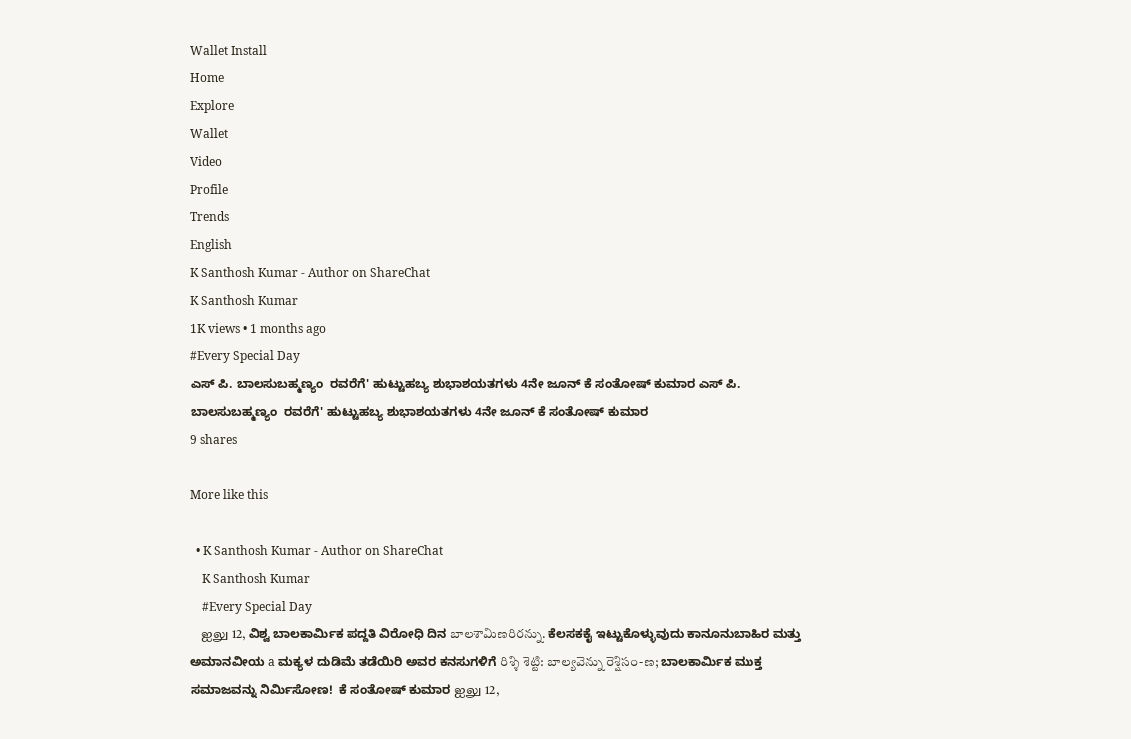Wallet Install
Home
Explore
Wallet
Video
Profile
Trends
English
K Santhosh Kumar - Author on ShareChat
K Santhosh Kumar
1K views • 1 months ago
#Every Special Day
ಎಸ್ ಪಿ. ಬಾಲಸುಬಹ್ಮಣ್ಯಂ  ರವರೆಗೆ' ಹುಟ್ಟುಹಬ್ಯ ಶುಭಾಶಯತಗಳು 4ನೇ ಜೂನ್ ಕೆ ಸಂತೋಷ್ ಕುಮಾರ ಎಸ್ ಪಿ. ಬಾಲಸುಬಹ್ಮಣ್ಯಂ  ರವರೆಗೆ' ಹುಟ್ಟುಹಬ್ಯ ಶುಭಾಶಯತಗಳು 4ನೇ ಜೂನ್ ಕೆ ಸಂತೋಷ್ ಕುಮಾರ
9 shares

More like this

  • K Santhosh Kumar - Author on ShareChat
    K Santhosh Kumar
    #Every Special Day
    ஐலு 12, ವಿಶ್ವ ಬಾಲಕಾರ್ಮಿಕ ಪದ್ದತಿ ವಿರೋಧಿ ದಿನ బాలశామిణరిరన్ను. ಕೆಲಸಕಕೈ ಇಟ್ಟುಕೊಳ್ಳುವುದು ಕಾನೂನುಬಾಹಿರ ಮತ್ತು ಅಮಾನವೀಯ a ಮಕ್ಯಳ ದುಡಿಮೆ ತಡೆಯಿರಿ ಅವರ ಕನಸುಗಳಿಗೆ రిశ్శి శెట్టి: బాల్యవెన్ను రెశ్షిసం-ణ; ಬಾಲಕಾರ್ಮಿಕ ಮುಕ್ತ ಸಮಾಜವನ್ನು ನಿರ್ಮಿಸೋಣ!  ಕೆ ಸಂತೋಷ್ ಕುಮಾರ ஐலு 12,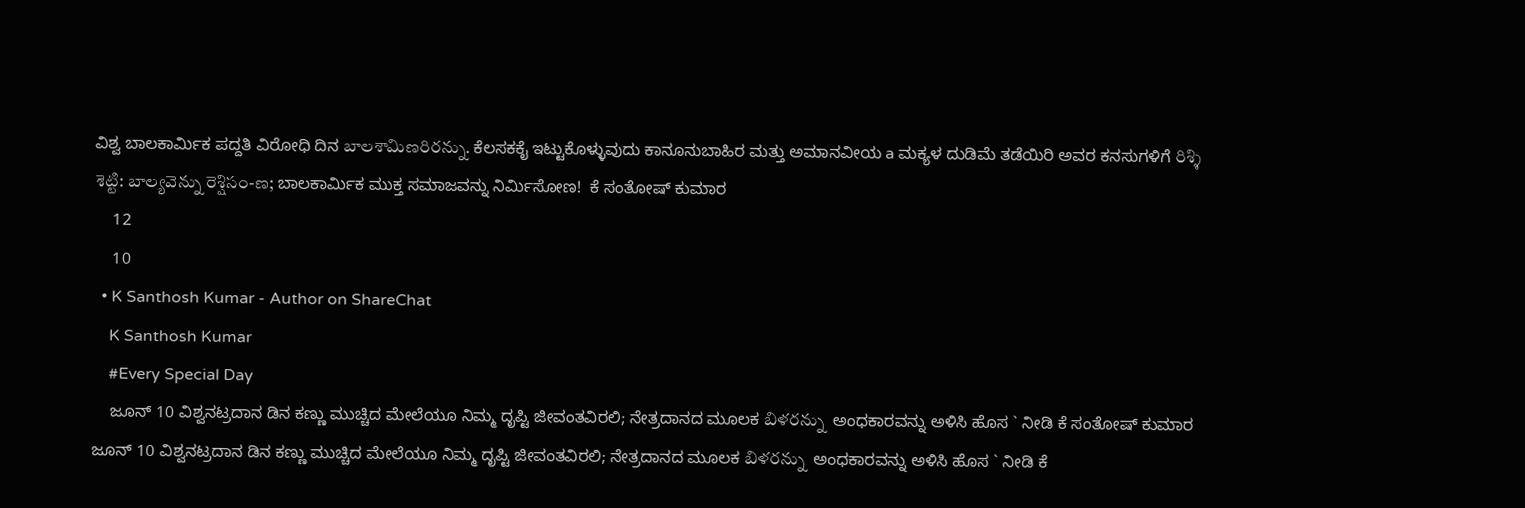ವಿಶ್ವ ಬಾಲಕಾರ್ಮಿಕ ಪದ್ದತಿ ವಿರೋಧಿ ದಿನ బాలశామిణరిరన్ను. ಕೆಲಸಕಕೈ ಇಟ್ಟುಕೊಳ್ಳುವುದು ಕಾನೂನುಬಾಹಿರ ಮತ್ತು ಅಮಾನವೀಯ a ಮಕ್ಯಳ ದುಡಿಮೆ ತಡೆಯಿರಿ ಅವರ ಕನಸುಗಳಿಗೆ రిశ్శి శెట్టి: బాల్యవెన్ను రెశ్షిసం-ణ; ಬಾಲಕಾರ್ಮಿಕ ಮುಕ್ತ ಸಮಾಜವನ್ನು ನಿರ್ಮಿಸೋಣ!  ಕೆ ಸಂತೋಷ್ ಕುಮಾರ
    12
    10
  • K Santhosh Kumar - Author on ShareChat
    K Santhosh Kumar
    #Every Special Day
    ಜೂನ್ 10 ವಿಶ್ವನಟ್ರದಾನ ಡಿನ ಕಣ್ಣು ಮುಚ್ಚಿದ ಮೇಲೆಯೂ ನಿಮ್ಮ ದೃಪ್ಟಿ ಜೀವಂತವಿರಲಿ; ನೇತ್ರದಾನದ ಮೂಲಕ బిళరన్ను  ಅಂಧಕಾರವನ್ನು ಅಳಿಸಿ ಹೊಸ ` ನೀಡಿ ಕೆ ಸಂತೋಷ್ ಕುಮಾರ ಜೂನ್ 10 ವಿಶ್ವನಟ್ರದಾನ ಡಿನ ಕಣ್ಣು ಮುಚ್ಚಿದ ಮೇಲೆಯೂ ನಿಮ್ಮ ದೃಪ್ಟಿ ಜೀವಂತವಿರಲಿ; ನೇತ್ರದಾನದ ಮೂಲಕ బిళరన్ను  ಅಂಧಕಾರವನ್ನು ಅಳಿಸಿ ಹೊಸ ` ನೀಡಿ ಕೆ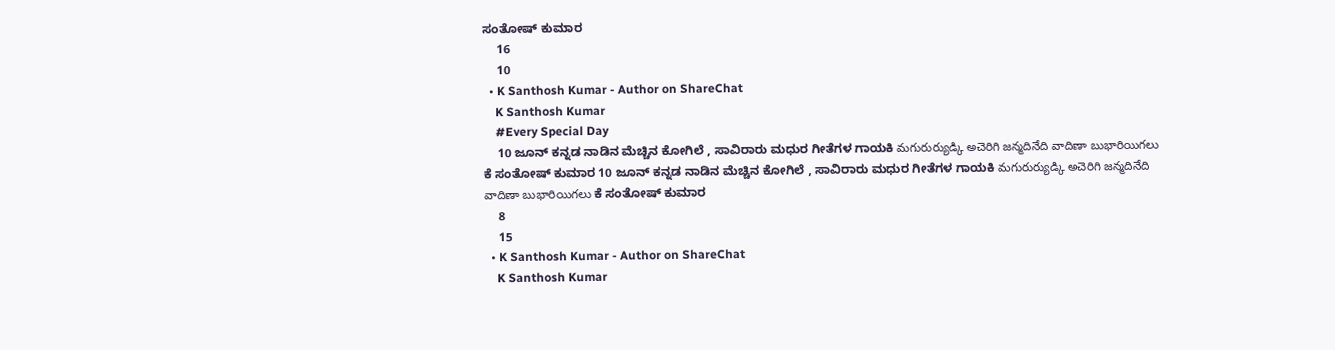ಸಂತೋಷ್ ಕುಮಾರ
    16
    10
  • K Santhosh Kumar - Author on ShareChat
    K Santhosh Kumar
    #Every Special Day
    10 ಜೂನ್ ಕನ್ನಡ ನಾಡಿನ ಮೆಚ್ಚಿನ ಕೋಗಿಲೆ , ಸಾವಿರಾರು ಮಧುರ ಗೀತೆಗಳ ಗಾಯಕಿ మగురుర్యుడ్కి అచెరిగి జన్మదినేది వాదిణా బుభారియిగలు ಕೆ ಸಂತೋಷ್ ಕುಮಾರ 10 ಜೂನ್ ಕನ್ನಡ ನಾಡಿನ ಮೆಚ್ಚಿನ ಕೋಗಿಲೆ , ಸಾವಿರಾರು ಮಧುರ ಗೀತೆಗಳ ಗಾಯಕಿ మగురుర్యుడ్కి అచెరిగి జన్మదినేది వాదిణా బుభారియిగలు ಕೆ ಸಂತೋಷ್ ಕುಮಾರ
    8
    15
  • K Santhosh Kumar - Author on ShareChat
    K Santhosh Kumar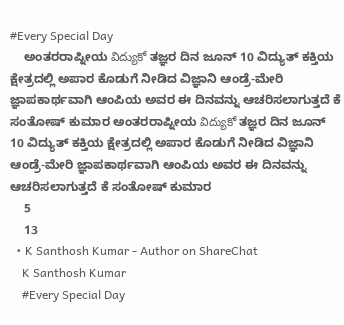#Every Special Day
    ಅಂತರರಾಪ್ನೀಯ విద్యుకో ತಜ್ಞರ ದಿನ ಜೂನ್ 10 ವಿದ್ಯುತ್ ಕಕ್ತಿಯ ಕ್ಷೇತ್ರದಲ್ಲಿ ಅಪಾರ ಕೊಡುಗೆ ನೀಡಿದ ವಿಜ್ಞಾನಿ ಆಂಡ್ರೆ-ಮೇರಿ ಜ್ಞಾಪಕಾರ್ಥವಾಗಿ ಆಂಪಿಯ ಅವರ ಈ ದಿನವನ್ನು ಆಚರಿಸಲಾಗುತ್ತದೆ ಕೆ ಸಂತೋಷ್ ಕುಮಾರ ಅಂತರರಾಪ್ನೀಯ విద్యుకో ತಜ್ಞರ ದಿನ ಜೂನ್ 10 ವಿದ್ಯುತ್ ಕಕ್ತಿಯ ಕ್ಷೇತ್ರದಲ್ಲಿ ಅಪಾರ ಕೊಡುಗೆ ನೀಡಿದ ವಿಜ್ಞಾನಿ ಆಂಡ್ರೆ-ಮೇರಿ ಜ್ಞಾಪಕಾರ್ಥವಾಗಿ ಆಂಪಿಯ ಅವರ ಈ ದಿನವನ್ನು ಆಚರಿಸಲಾಗುತ್ತದೆ ಕೆ ಸಂತೋಷ್ ಕುಮಾರ
    5
    13
  • K Santhosh Kumar - Author on ShareChat
    K Santhosh Kumar
    #Every Special Day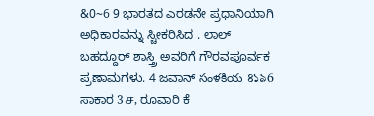&0~6 9 ಭಾರತದ ಎರಡನೇ ಪ್ರಧಾನಿಯಾಗಿ ಅಧಿಕಾರವನ್ನು ಸ್ಚೀಕರಿಸಿದ . ಲಾಲ್ ಬಹದ್ದೂರ್ ಶಾಸ್ತ್ರಿ ಅವರಿಗೆ ಗೌರವಪೂರ್ವಕ ಪ್ರಣಾಮಗಳು. 4 ಜವಾನ್ సంళకియ ৪১৯6 ಸಾಕಾರ 3ச, ರೂವಾರಿ ಕೆ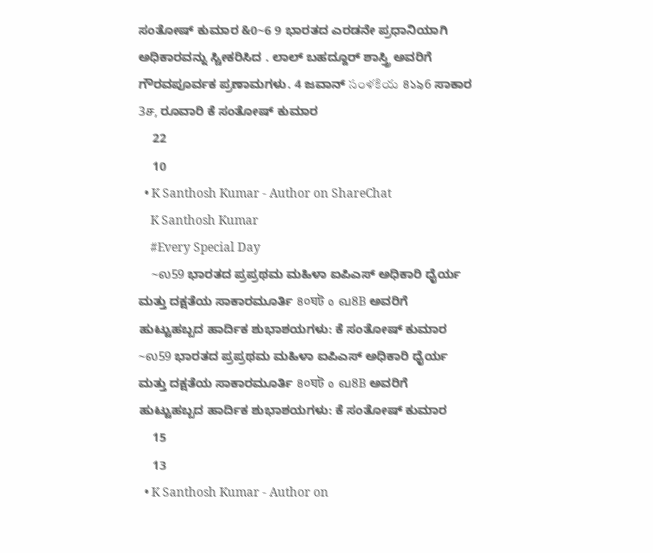ಸಂತೋಷ್ ಕುಮಾರ &0~6 9 ಭಾರತದ ಎರಡನೇ ಪ್ರಧಾನಿಯಾಗಿ ಅಧಿಕಾರವನ್ನು ಸ್ಚೀಕರಿಸಿದ . ಲಾಲ್ ಬಹದ್ದೂರ್ ಶಾಸ್ತ್ರಿ ಅವರಿಗೆ ಗೌರವಪೂರ್ವಕ ಪ್ರಣಾಮಗಳು. 4 ಜವಾನ್ సంళకియ ৪১৯6 ಸಾಕಾರ 3ச, ರೂವಾರಿ ಕೆ ಸಂತೋಷ್ ಕುಮಾರ
    22
    10
  • K Santhosh Kumar - Author on ShareChat
    K Santhosh Kumar
    #Every Special Day
    ~ல59 ಭಾರತದ ಪ್ರಪ್ರಥಮ ಮಹಿಳಾ ಐಪಿಎಸ್ ಅಧಿಕಾರಿ ಧೈರ್ಯ ಮತ್ತು ದಕ್ಷತೆಯ ಸಾಕಾರಮೂರ್ತಿ ৪০ঘট ٥ வ8B ಅವರಿಗೆ ಹುಟ್ಟುಹಬ್ಬದ ಹಾರ್ದಿಕ ಶುಭಾಶಯಗಳು: ಕೆ ಸಂತೋಷ್ ಕುಮಾರ ~ல59 ಭಾರತದ ಪ್ರಪ್ರಥಮ ಮಹಿಳಾ ಐಪಿಎಸ್ ಅಧಿಕಾರಿ ಧೈರ್ಯ ಮತ್ತು ದಕ್ಷತೆಯ ಸಾಕಾರಮೂರ್ತಿ ৪০ঘট ٥ வ8B ಅವರಿಗೆ ಹುಟ್ಟುಹಬ್ಬದ ಹಾರ್ದಿಕ ಶುಭಾಶಯಗಳು: ಕೆ ಸಂತೋಷ್ ಕುಮಾರ
    15
    13
  • K Santhosh Kumar - Author on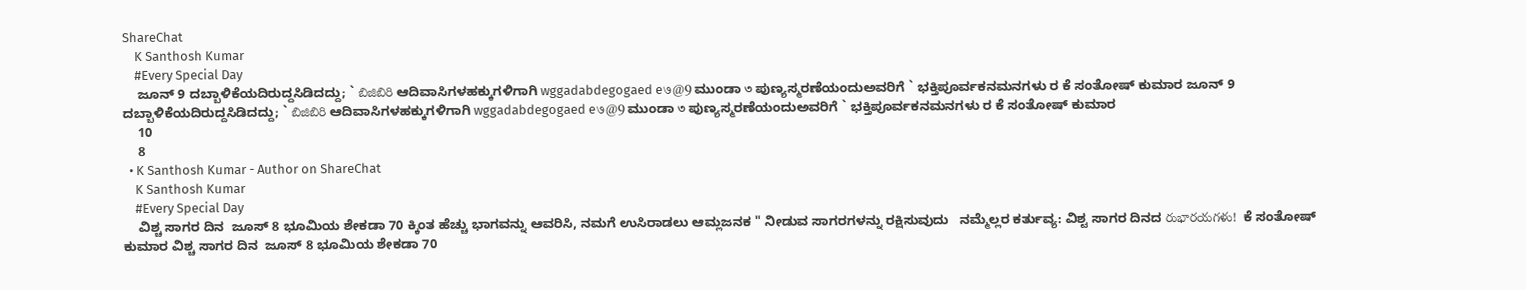ShareChat
    K Santhosh Kumar
    #Every Special Day
    ಜೂನ್ 9 ದಬ್ಬಾಳಿಕೆಯದಿರುದ್ದಸಿಡಿದದ್ದು; ` బిజిబిరి ಆದಿವಾಸಿಗಳಹಕ್ಕುಗಳಿಗಾಗಿ wggadabdegogaed e७@9 ಮುಂಡಾ ৩ ಪುಣ್ಯಸ್ಮರಣೆಯಂದುಅವರಿಗೆ ` ಭಕ್ತಿಪೂರ್ವಕನಮನಗಳು ರ ಕೆ ಸಂತೋಷ್ ಕುಮಾರ ಜೂನ್ 9 ದಬ್ಬಾಳಿಕೆಯದಿರುದ್ದಸಿಡಿದದ್ದು; ` బిజిబిరి ಆದಿವಾಸಿಗಳಹಕ್ಕುಗಳಿಗಾಗಿ wggadabdegogaed e७@9 ಮುಂಡಾ ৩ ಪುಣ್ಯಸ್ಮರಣೆಯಂದುಅವರಿಗೆ ` ಭಕ್ತಿಪೂರ್ವಕನಮನಗಳು ರ ಕೆ ಸಂತೋಷ್ ಕುಮಾರ
    10
    8
  • K Santhosh Kumar - Author on ShareChat
    K Santhosh Kumar
    #Every Special Day
    ವಿಶ್ಚ ಸಾಗರ ದಿನ  ಜೂಸ್ 8 ಭೂಮಿಯ ಶೇಕಡಾ 70 ಕ್ಕಿಂತ ಹೆಚ್ಚು ಭಾಗವನ್ನು ಆವರಿಸಿ, ನಮಗೆ ಉಸಿರಾಡಲು ಆಮ್ಲಜನಕ " ನೀಡುವ ಸಾಗರಗಳನ್ನು ರಕ್ಷಿಸುವುದು   ನಮ್ಮೆಲ್ಲರ ಕರ್ತುವ್ಯ: ವಿಶ್ಟ ಸಾಗರ ದಿನದ రుభారయగళు!  ಕೆ ಸಂತೋಷ್ ಕುಮಾರ ವಿಶ್ಚ ಸಾಗರ ದಿನ  ಜೂಸ್ 8 ಭೂಮಿಯ ಶೇಕಡಾ 70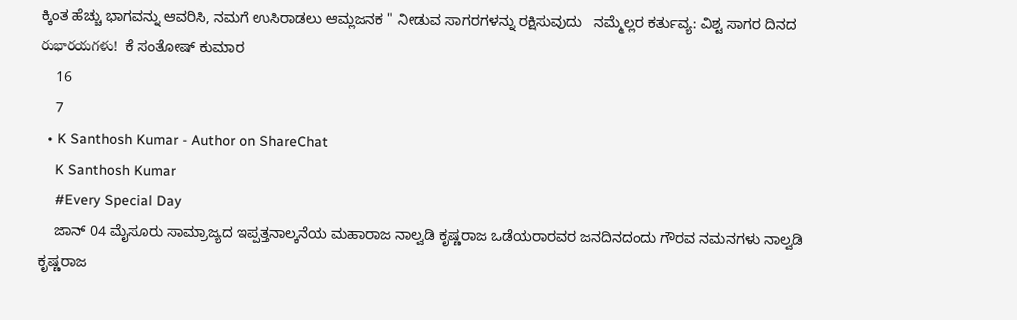ಕ್ಕಿಂತ ಹೆಚ್ಚು ಭಾಗವನ್ನು ಆವರಿಸಿ, ನಮಗೆ ಉಸಿರಾಡಲು ಆಮ್ಲಜನಕ " ನೀಡುವ ಸಾಗರಗಳನ್ನು ರಕ್ಷಿಸುವುದು   ನಮ್ಮೆಲ್ಲರ ಕರ್ತುವ್ಯ: ವಿಶ್ಟ ಸಾಗರ ದಿನದ రుభారయగళు!  ಕೆ ಸಂತೋಷ್ ಕುಮಾರ
    16
    7
  • K Santhosh Kumar - Author on ShareChat
    K Santhosh Kumar
    #Every Special Day
    ಜಾನ್ 04 ಮೈಸೂರು ಸಾಮ್ರಾಜ್ಯದ ಇಪ್ಪತ್ತನಾಲ್ಕನೆಯ ಮಹಾರಾಜ ನಾಲ್ವಡಿ ಕೃಷ್ಣರಾಜ ಒಡೆಯರಾರವರ ಜನದಿನದಂದು ಗೌರವ ನಮನಗಳು ನಾಲ್ವಡಿ ಕೃಷ್ಣರಾಜ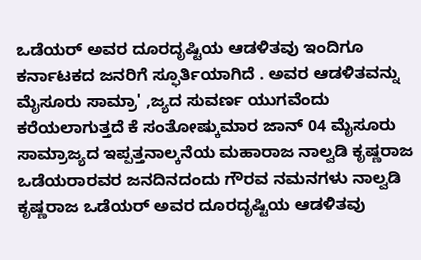ಒಡೆಯರ್ ಅವರ ದೂರದೃಷ್ಟಿಯ ಆಡಳಿತವು ಇಂದಿಗೂ ಕರ್ನಾಟಕದ ಜನರಿಗೆ ಸ್ಫೂರ್ತಿಯಾಗಿದೆ . ಅವರ ಆಡಳಿತವನ್ನು ಮೈಸೂರು ಸಾಮ್ರಾ' ,ಜ್ಯದ ಸುವರ್ಣ ಯುಗವೆಂದು ಕರೆಯಲಾಗುತ್ತದೆ ಕೆ ಸಂತೋಷ್ಕುಮಾರ ಜಾನ್ 04 ಮೈಸೂರು ಸಾಮ್ರಾಜ್ಯದ ಇಪ್ಪತ್ತನಾಲ್ಕನೆಯ ಮಹಾರಾಜ ನಾಲ್ವಡಿ ಕೃಷ್ಣರಾಜ ಒಡೆಯರಾರವರ ಜನದಿನದಂದು ಗೌರವ ನಮನಗಳು ನಾಲ್ವಡಿ ಕೃಷ್ಣರಾಜ ಒಡೆಯರ್ ಅವರ ದೂರದೃಷ್ಟಿಯ ಆಡಳಿತವು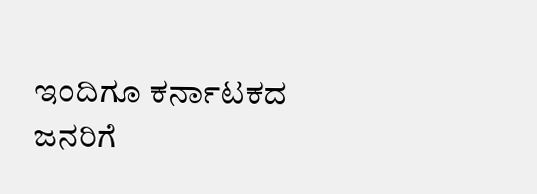ಇಂದಿಗೂ ಕರ್ನಾಟಕದ ಜನರಿಗೆ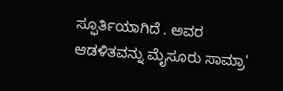ಸ್ಫೂರ್ತಿಯಾಗಿದೆ . ಅವರ ಆಡಳಿತವನ್ನು ಮೈಸೂರು ಸಾಮ್ರಾ'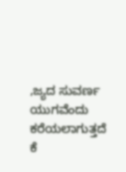,ಜ್ಯದ ಸುವರ್ಣ ಯುಗವೆಂದು ಕರೆಯಲಾಗುತ್ತದೆ ಕೆ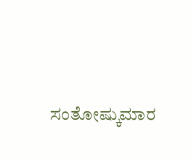ಸಂತೋಷ್ಕುಮಾರ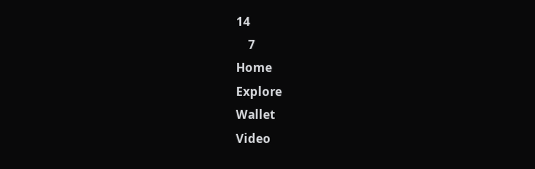14
    7
Home
Explore
Wallet
Video